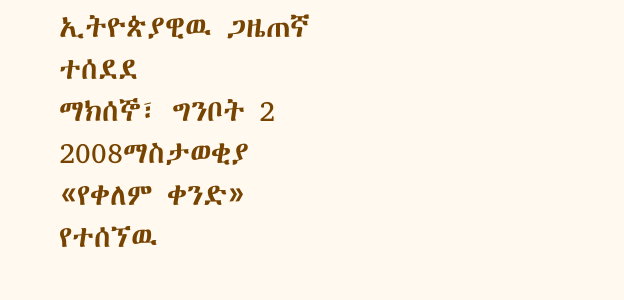ኢትዮጵያዊዉ ጋዜጠኛ ተሰደደ
ማክሰኞ፣ ግንቦት 2 2008ማስታወቂያ
«የቀለም ቀንድ» የተሰኘዉ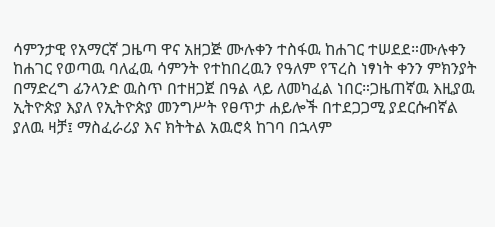ሳምንታዊ የአማርኛ ጋዜጣ ዋና አዘጋጅ ሙሉቀን ተስፋዉ ከሐገር ተሠደደ።ሙሉቀን ከሐገር የወጣዉ ባለፈዉ ሳምንት የተከበረዉን የዓለም የፕረስ ነፃነት ቀንን ምክንያት በማድረግ ፊንላንድ ዉስጥ በተዘጋጀ በዓል ላይ ለመካፈል ነበር።ጋዜጠኛዉ እዚያዉ ኢትዮጵያ እያለ የኢትዮጵያ መንግሥት የፀጥታ ሐይሎች በተደጋጋሚ ያደርሱብኛል ያለዉ ዛቻ፤ ማስፈራሪያ እና ክትትል አዉሮጳ ከገባ በኋላም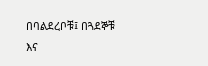በባልደረቦቹ፤ በጓደኞቹ እና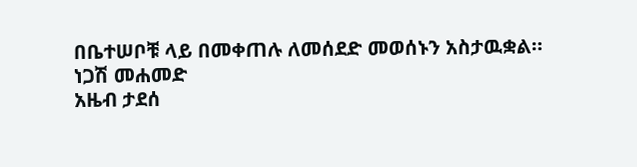በቤተሠቦቹ ላይ በመቀጠሉ ለመሰደድ መወሰኑን አስታዉቋል።
ነጋሽ መሐመድ
አዜብ ታደሰ